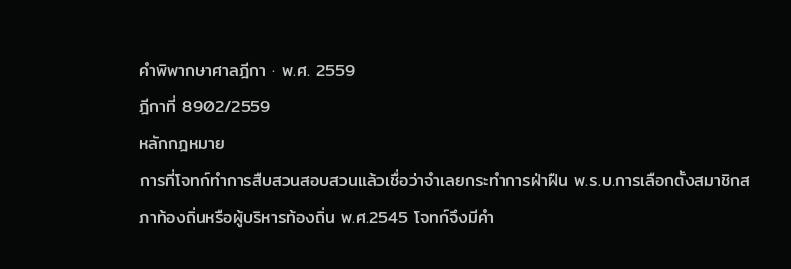คำพิพากษาศาลฎีกา · พ.ศ. 2559
ฎีกาที่ 8902/2559
หลักกฎหมาย
การที่โจทก์ทำการสืบสวนสอบสวนแล้วเชื่อว่าจำเลยกระทำการฝ่าฝืน พ.ร.บ.การเลือกตั้งสมาชิกสภาท้องถิ่นหรือผู้บริหารท้องถิ่น พ.ศ.2545 โจทก์จึงมีคำ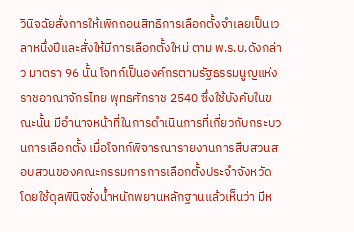วินิจฉัยสั่งการให้เพิกถอนสิทธิการเลือกตั้งจำเลยเป็นเวลาหนึ่งปีและสั่งให้มีการเลือกตั้งใหม่ ตาม พ.ร.บ.ดังกล่าว มาตรา 96 นั้น โจทก์เป็นองค์กรตามรัฐธรรมนูญแห่งราชอาณาจักรไทย พุทธศักราช 2540 ซึ่งใช้บังคับในขณะนั้น มีอำนาจหน้าที่ในการดำเนินการที่เกี่ยวกับกระบวนการเลือกตั้ง เมื่อโจทก์พิจารณารายงานการสืบสวนสอบสวนของคณะกรรมการการเลือกตั้งประจำจังหวัด โดยใช้ดุลพินิจชั่งน้ำหนักพยานหลักฐานแล้วเห็นว่า มีห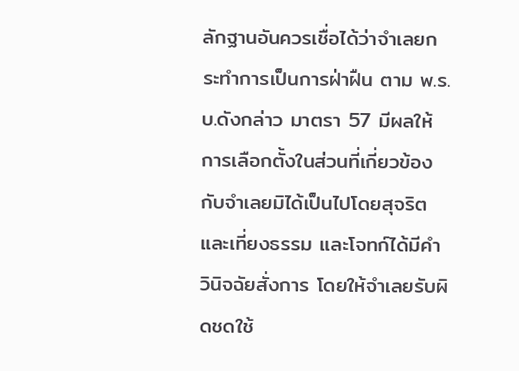ลักฐานอันควรเชื่อได้ว่าจำเลยกระทำการเป็นการฝ่าฝืน ตาม พ.ร.บ.ดังกล่าว มาตรา 57 มีผลให้การเลือกตั้งในส่วนที่เกี่ยวข้องกับจำเลยมิได้เป็นไปโดยสุจริตและเที่ยงธรรม และโจทก์ได้มีคำวินิจฉัยสั่งการ โดยให้จำเลยรับผิดชดใช้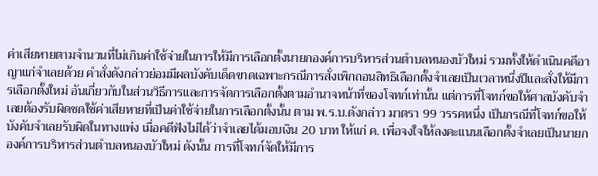ค่าเสียหายตามจำนวนที่ไม่เกินค่าใช้จ่ายในการให้มีการเลือกตั้งนายกองค์การบริหารส่วนตำบลหนองบัวใหม่ รวมทั้งให้ดำเนินคดีอาญาแก่จำเลยด้วย คำสั่งดังกล่าวย่อมมีผลบังคับเด็ดขาดเฉพาะกรณีการสั่งเพิกถอนสิทธิเลือกตั้งจำเลยเป็นเวลาหนึ่งปีและสั่งให้มีการเลือกตั้งใหม่ อันเกี่ยวกับในส่วนวิธีการและการจัดการเลือกตั้งตามอำนาจหน้าที่ของโจทก์เท่านั้น แต่การที่โจทก์ขอให้ศาลบังคับจำเลยต้องรับผิดชดใช้ค่าเสียหายที่เป็นค่าใช้จ่ายในการเลือกตั้งนั้น ตาม พ.ร.บ.ดังกล่าว มาตรา 99 วรรคหนึ่ง เป็นกรณีที่โจทก์ขอให้บังคับจำเลยรับผิดในทางแพ่ง เมื่อคดีฟังไม่ได้ว่าจำเลยได้มอบเงิน 20 บาท ให้แก่ ค. เพื่อจงใจให้ลงคะแนนเลือกตั้งจำเลยเป็นนายกองค์การบริหารส่วนตำบลหนองบัวใหม่ ดังนั้น การที่โจทก์จัดให้มีการ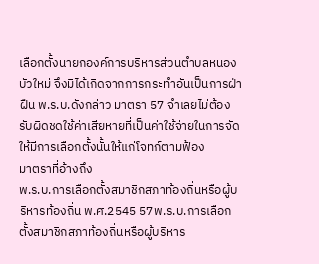เลือกตั้งนายกองค์การบริหารส่วนตำบลหนองบัวใหม่ จึงมิได้เกิดจากการกระทำอันเป็นการฝ่าฝืน พ.ร.บ.ดังกล่าว มาตรา 57 จำเลยไม่ต้องรับผิดชดใช้ค่าเสียหายที่เป็นค่าใช้จ่ายในการจัดให้มีการเลือกตั้งนั้นให้แก่โจทก์ตามฟ้อง
มาตราที่อ้างถึง
พ.ร.บ.การเลือกตั้งสมาชิกสภาท้องถิ่นหรือผู้บริหารท้องถิ่น พ.ศ.2545 57พ.ร.บ.การเลือกตั้งสมาชิกสภาท้องถิ่นหรือผู้บริหาร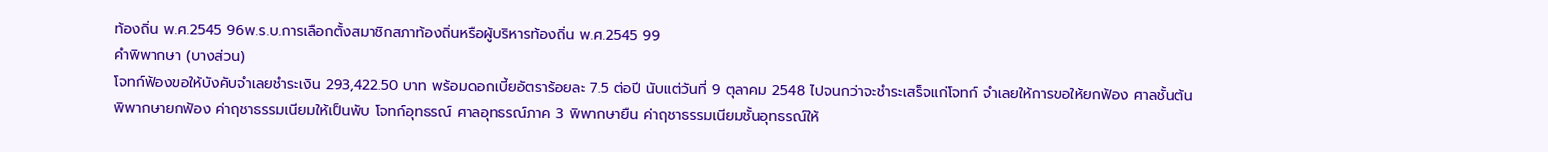ท้องถิ่น พ.ศ.2545 96พ.ร.บ.การเลือกตั้งสมาชิกสภาท้องถิ่นหรือผู้บริหารท้องถิ่น พ.ศ.2545 99
คำพิพากษา (บางส่วน)
โจทก์ฟ้องขอให้บังคับจำเลยชำระเงิน 293,422.50 บาท พร้อมดอกเบี้ยอัตราร้อยละ 7.5 ต่อปี นับแต่วันที่ 9 ตุลาคม 2548 ไปจนกว่าจะชำระเสร็จแก่โจทก์ จำเลยให้การขอให้ยกฟ้อง ศาลชั้นต้นพิพากษายกฟ้อง ค่าฤชาธรรมเนียมให้เป็นพับ โจทก์อุทธรณ์ ศาลอุทธรณ์ภาค 3 พิพากษายืน ค่าฤชาธรรมเนียมชั้นอุทธรณ์ให้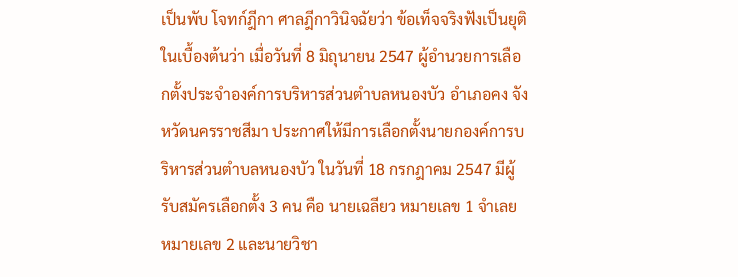เป็นพับ โจทก์ฎีกา ศาลฎีกาวินิจฉัยว่า ข้อเท็จจริงฟังเป็นยุติในเบื้องต้นว่า เมื่อวันที่ 8 มิถุนายน 2547 ผู้อำนวยการเลือกตั้งประจำองค์การบริหารส่วนตำบลหนองบัว อำเภอคง จังหวัดนครราชสีมา ประกาศให้มีการเลือกตั้งนายกองค์การบริหารส่วนตำบลหนองบัว ในวันที่ 18 กรกฎาคม 2547 มีผู้รับสมัครเลือกตั้ง 3 คน คือ นายเฉลียว หมายเลข 1 จำเลย หมายเลข 2 และนายวิชา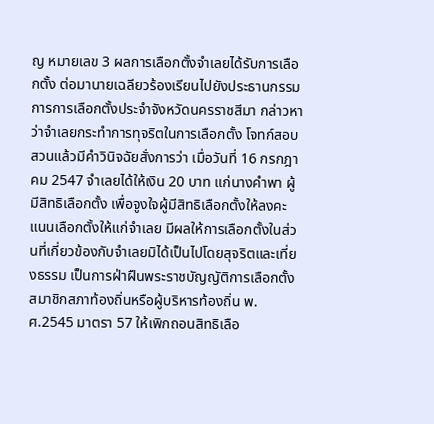ญ หมายเลข 3 ผลการเลือกตั้งจำเลยได้รับการเลือกตั้ง ต่อมานายเฉลียวร้องเรียนไปยังประธานกรรมการการเลือกตั้งประจำจังหวัดนครราชสีมา กล่าวหาว่าจำเลยกระทำการทุจริตในการเลือกตั้ง โจทก์สอบสวนแล้วมีคำวินิจฉัยสั่งการว่า เมื่อวันที่ 16 กรกฎาคม 2547 จำเลยได้ให้เงิน 20 บาท แก่นางคำพา ผู้มีสิทธิเลือกตั้ง เพื่อจูงใจผู้มีสิทธิเลือกตั้งให้ลงคะแนนเลือกตั้งให้แก่จำเลย มีผลให้การเลือกตั้งในส่วนที่เกี่ยวข้องกับจำเลยมิได้เป็นไปโดยสุจริตและเที่ยงธรรม เป็นการฝ่าฝืนพระราชบัญญัติการเลือกตั้งสมาชิกสภาท้องถิ่นหรือผู้บริหารท้องถิ่น พ.ศ.2545 มาตรา 57 ให้เพิกถอนสิทธิเลือ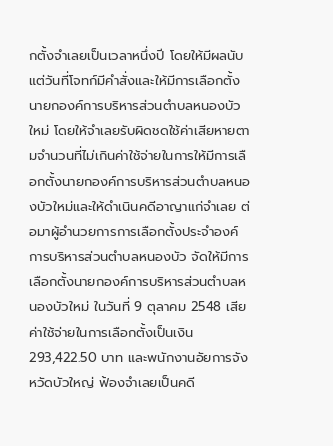กตั้งจำเลยเป็นเวลาหนึ่งปี โดยให้มีผลนับแต่วันที่โจทก์มีคำสั่งและให้มีการเลือกตั้งนายกองค์การบริหารส่วนตำบลหนองบัวใหม่ โดยให้จำเลยรับผิดชดใช้ค่าเสียหายตามจำนวนที่ไม่เกินค่าใช้จ่ายในการให้มีการเลือกตั้งนายกองค์การบริหารส่วนตำบลหนองบัวใหม่และให้ดำเนินคดีอาญาแก่จำเลย ต่อมาผู้อำนวยการการเลือกตั้งประจำองค์การบริหารส่วนตำบลหนองบัว จัดให้มีการเลือกตั้งนายกองค์การบริหารส่วนตำบลหนองบัวใหม่ ในวันที่ 9 ตุลาคม 2548 เสียค่าใช้จ่ายในการเลือกตั้งเป็นเงิน 293,422.50 บาท และพนักงานอัยการจังหวัดบัวใหญ่ ฟ้องจำเลยเป็นคดี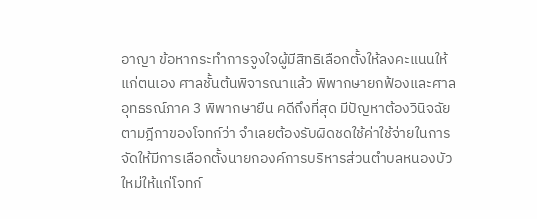อาญา ข้อหากระทำการจูงใจผู้มีสิทธิเลือกตั้งให้ลงคะแนนให้แก่ตนเอง ศาลชั้นต้นพิจารณาแล้ว พิพากษายกฟ้องและศาลอุทธรณ์ภาค 3 พิพากษายืน คดีถึงที่สุด มีปัญหาต้องวินิจฉัยตามฎีกาของโจทก์ว่า จำเลยต้องรับผิดชดใช้ค่าใช้จ่ายในการจัดให้มีการเลือกตั้งนายกองค์การบริหารส่วนตำบลหนองบัวใหม่ให้แก่โจทก์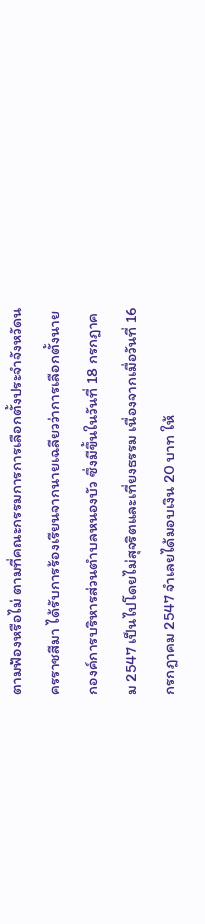ตามฟ้องหรือไม่ ตามที่คณะกรรมการการเลือกตั้งประจำจังหวัดนครราชสีมา ได้รับการร้องเรียนจากนายเฉลียวว่าการเลือกตั้งนายกองค์การบริหารส่วนตำบลหนองบัว ซึ่งมีขึ้นในวันที่ 18 กรกฎาคม 2547 เป็นไปโดยไม่สุจริตและเที่ยงธรรม เนื่องจากเมื่อวันที่ 16 กรกฎาคม 2547 จำเลยได้มอบเงิน 20 บาท ให้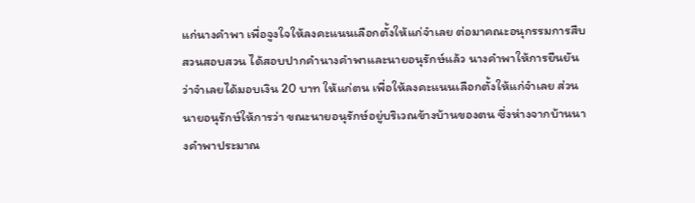แก่นางคำพา เพื่อจูงใจให้ลงคะแนนเลือกตั้งให้แก่จำเลย ต่อมาคณะอนุกรรมการสืบสวนสอบสวน ได้สอบปากคำนางคำพาและนายอนุรักษ์แล้ว นางคำพาให้การยืนยันว่าจำเลยได้มอบเงิน 20 บาท ให้แก่ตน เพื่อให้ลงคะแนนเลือกตั้งให้แก่จำเลย ส่วนนายอนุรักษ์ให้การว่า ขณะนายอนุรักษ์อยู่บริเวณข้างบ้านของตน ซึ่งห่างจากบ้านนางคำพาประมาณ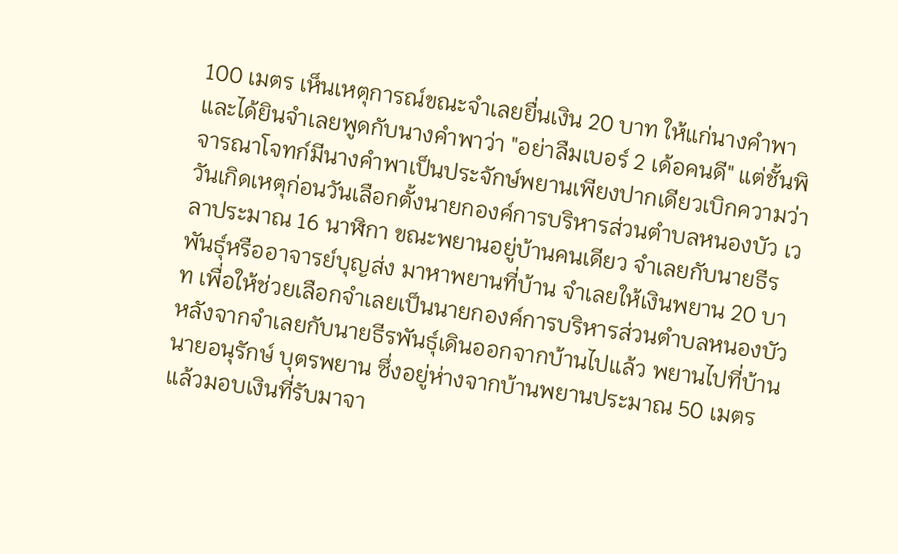100 เมตร เห็นเหตุการณ์ขณะจำเลยยื่นเงิน 20 บาท ให้แก่นางคำพาและได้ยินจำเลยพูดกับนางคำพาว่า "อย่าลืมเบอร์ 2 เด้อคนดี" แต่ชั้นพิจารณาโจทก์มีนางคำพาเป็นประจักษ์พยานเพียงปากเดียวเบิกความว่า วันเกิดเหตุก่อนวันเลือกตั้งนายกองค์การบริหารส่วนตำบลหนองบัว เวลาประมาณ 16 นาฬิกา ขณะพยานอยู่บ้านคนเดียว จำเลยกับนายธีรพันธุ์หรืออาจารย์บุญส่ง มาหาพยานที่บ้าน จำเลยให้เงินพยาน 20 บาท เพื่อให้ช่วยเลือกจำเลยเป็นนายกองค์การบริหารส่วนตำบลหนองบัว หลังจากจำเลยกับนายธีรพันธุ์เดินออกจากบ้านไปแล้ว พยานไปที่บ้านนายอนุรักษ์ บุตรพยาน ซึ่งอยู่ห่างจากบ้านพยานประมาณ 50 เมตร แล้วมอบเงินที่รับมาจา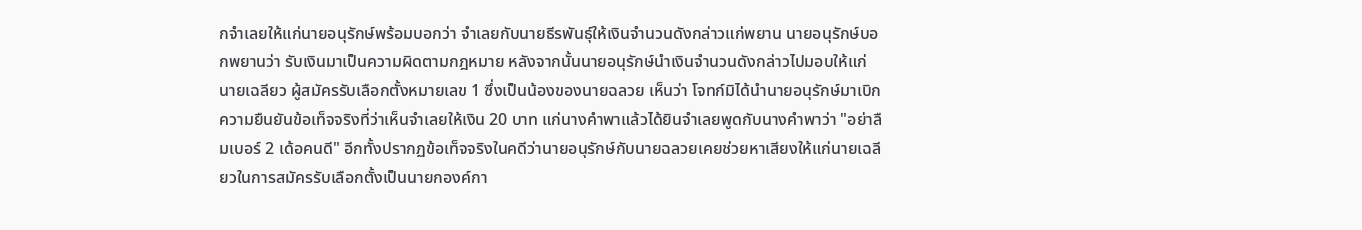กจำเลยให้แก่นายอนุรักษ์พร้อมบอกว่า จำเลยกับนายธีรพันธุ์ให้เงินจำนวนดังกล่าวแก่พยาน นายอนุรักษ์บอกพยานว่า รับเงินมาเป็นความผิดตามกฎหมาย หลังจากนั้นนายอนุรักษ์นำเงินจำนวนดังกล่าวไปมอบให้แก่นายเฉลียว ผู้สมัครรับเลือกตั้งหมายเลข 1 ซึ่งเป็นน้องของนายฉลวย เห็นว่า โจทก์มิได้นำนายอนุรักษ์มาเบิกความยืนยันข้อเท็จจริงที่ว่าเห็นจำเลยให้เงิน 20 บาท แก่นางคำพาแล้วได้ยินจำเลยพูดกับนางคำพาว่า "อย่าลืมเบอร์ 2 เด้อคนดี" อีกทั้งปรากฏข้อเท็จจริงในคดีว่านายอนุรักษ์กับนายฉลวยเคยช่วยหาเสียงให้แก่นายเฉลียวในการสมัครรับเลือกตั้งเป็นนายกองค์กา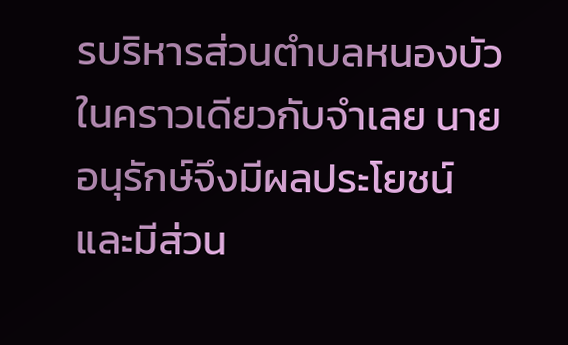รบริหารส่วนตำบลหนองบัว ในคราวเดียวกับจำเลย นายอนุรักษ์จึงมีผลประโยชน์และมีส่วน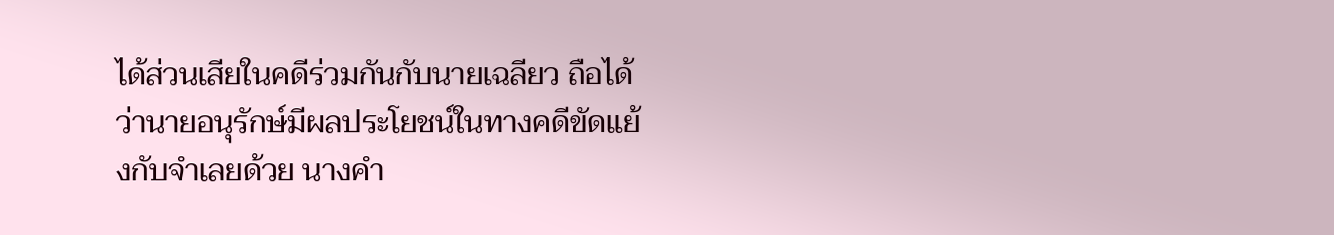ได้ส่วนเสียในคดีร่วมกันกับนายเฉลียว ถือได้ว่านายอนุรักษ์มีผลประโยชน์ในทางคดีขัดแย้งกับจำเลยด้วย นางคำ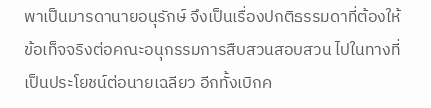พาเป็นมารดานายอนุรักษ์ จึงเป็นเรื่องปกติธรรมดาที่ต้องให้ข้อเท็จจริงต่อคณะอนุกรรมการสืบสวนสอบสวน ไปในทางที่เป็นประโยชน์ต่อนายเฉลียว อีกทั้งเบิกค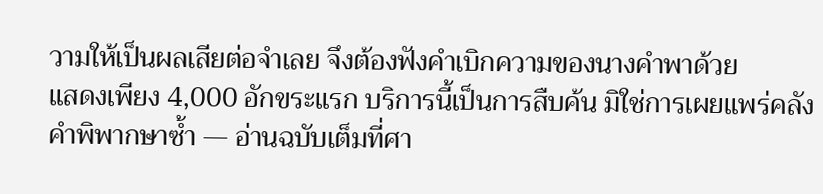วามให้เป็นผลเสียต่อจำเลย จึงต้องฟังคำเบิกความของนางคำพาด้วย
แสดงเพียง 4,000 อักขระแรก บริการนี้เป็นการสืบค้น มิใช่การเผยแพร่คลังคำพิพากษาซ้ำ — อ่านฉบับเต็มที่ศา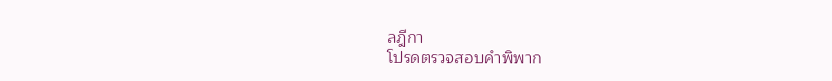ลฎีกา
โปรดตรวจสอบคำพิพาก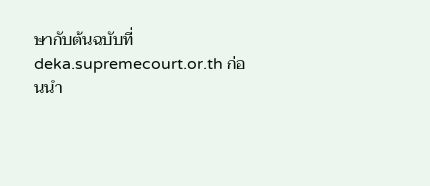ษากับต้นฉบับที่ deka.supremecourt.or.th ก่อนนำ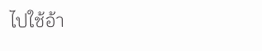ไปใช้อ้า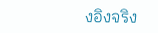งอิงจริง